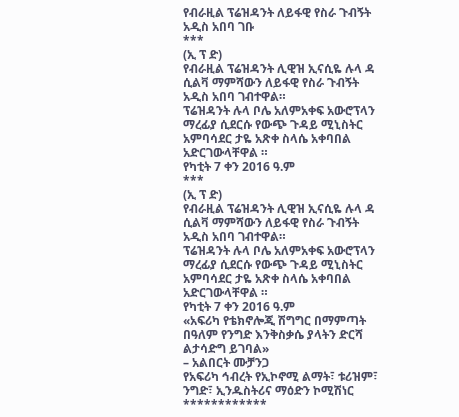የብራዚል ፕሬዝዳንት ለይፋዊ የስራ ጉብኝት አዲስ አበባ ገቡ
***
(ኢ ፕ ድ)
የብራዚል ፕሬዝዳንት ሊዊዝ ኢናሲዬ ሉላ ዳ ሲልቫ ማምሻውን ለይፋዊ የስራ ጉብኝት አዲስ አበባ ገብተዋል።
ፕሬዝዳንት ሉላ ቦሌ አለምአቀፍ አውሮፕላን ማረፊያ ሲደርሱ የውጭ ጉዳይ ሚኒስትር አምባሳደር ታዬ አጽቀ ስላሴ አቀባበል አድርገውላቸዋል ።
የካቲት 7 ቀን 2016 ዓ.ም
***
(ኢ ፕ ድ)
የብራዚል ፕሬዝዳንት ሊዊዝ ኢናሲዬ ሉላ ዳ ሲልቫ ማምሻውን ለይፋዊ የስራ ጉብኝት አዲስ አበባ ገብተዋል።
ፕሬዝዳንት ሉላ ቦሌ አለምአቀፍ አውሮፕላን ማረፊያ ሲደርሱ የውጭ ጉዳይ ሚኒስትር አምባሳደር ታዬ አጽቀ ስላሴ አቀባበል አድርገውላቸዋል ።
የካቲት 7 ቀን 2016 ዓ.ም
«አፍሪካ የቴክኖሎጂ ሽግግር በማምጣት በዓለም የንግድ እንቅስቃሴ ያላትን ድርሻ ልታሳድግ ይገባል»
– አልበርት ሙቻንጋ
የአፍሪካ ኅብረት የኢኮኖሚ ልማት፣ ቱሪዝም፣ ንግድ፣ ኢንዱስትሪና ማዕድን ኮሚሽነር
************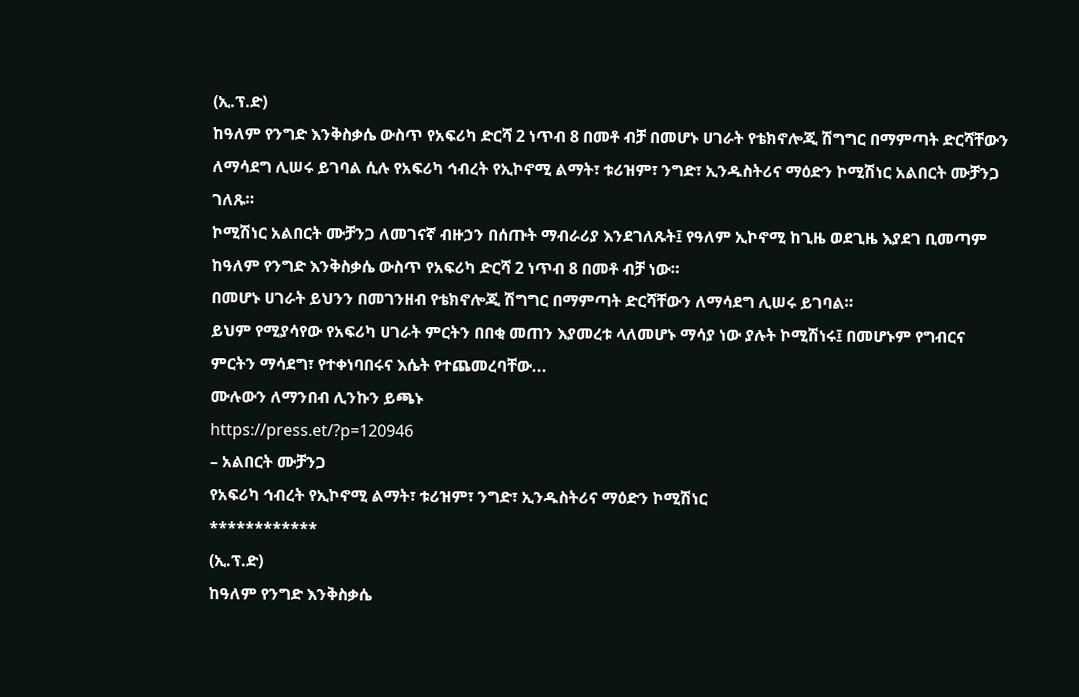(ኢ.ፕ.ድ)
ከዓለም የንግድ እንቅስቃሴ ውስጥ የአፍሪካ ድርሻ 2 ነጥብ 8 በመቶ ብቻ በመሆኑ ሀገራት የቴክኖሎጂ ሽግግር በማምጣት ድርሻቸውን ለማሳደግ ሊሠሩ ይገባል ሲሉ የአፍሪካ ኅብረት የኢኮኖሚ ልማት፣ ቱሪዝም፣ ንግድ፣ ኢንዱስትሪና ማዕድን ኮሚሽነር አልበርት ሙቻንጋ ገለጹ።
ኮሚሽነር አልበርት ሙቻንጋ ለመገናኛ ብዙኃን በሰጡት ማብራሪያ እንደገለጹት፤ የዓለም ኢኮኖሚ ከጊዜ ወደጊዜ እያደገ ቢመጣም ከዓለም የንግድ እንቅስቃሴ ውስጥ የአፍሪካ ድርሻ 2 ነጥብ 8 በመቶ ብቻ ነው።
በመሆኑ ሀገራት ይህንን በመገንዘብ የቴክኖሎጂ ሽግግር በማምጣት ድርሻቸውን ለማሳደግ ሊሠሩ ይገባል።
ይህም የሚያሳየው የአፍሪካ ሀገራት ምርትን በበቂ መጠን እያመረቱ ላለመሆኑ ማሳያ ነው ያሉት ኮሚሽነሩ፤ በመሆኑም የግብርና ምርትን ማሳደግ፣ የተቀነባበሩና እሴት የተጨመረባቸው...
ሙሉውን ለማንበብ ሊንኩን ይጫኑ
https://press.et/?p=120946
– አልበርት ሙቻንጋ
የአፍሪካ ኅብረት የኢኮኖሚ ልማት፣ ቱሪዝም፣ ንግድ፣ ኢንዱስትሪና ማዕድን ኮሚሽነር
************
(ኢ.ፕ.ድ)
ከዓለም የንግድ እንቅስቃሴ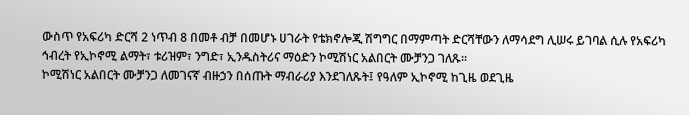ውስጥ የአፍሪካ ድርሻ 2 ነጥብ 8 በመቶ ብቻ በመሆኑ ሀገራት የቴክኖሎጂ ሽግግር በማምጣት ድርሻቸውን ለማሳደግ ሊሠሩ ይገባል ሲሉ የአፍሪካ ኅብረት የኢኮኖሚ ልማት፣ ቱሪዝም፣ ንግድ፣ ኢንዱስትሪና ማዕድን ኮሚሽነር አልበርት ሙቻንጋ ገለጹ።
ኮሚሽነር አልበርት ሙቻንጋ ለመገናኛ ብዙኃን በሰጡት ማብራሪያ እንደገለጹት፤ የዓለም ኢኮኖሚ ከጊዜ ወደጊዜ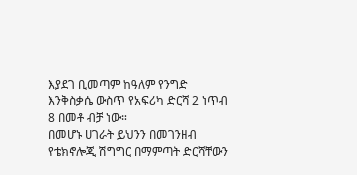እያደገ ቢመጣም ከዓለም የንግድ እንቅስቃሴ ውስጥ የአፍሪካ ድርሻ 2 ነጥብ 8 በመቶ ብቻ ነው።
በመሆኑ ሀገራት ይህንን በመገንዘብ የቴክኖሎጂ ሽግግር በማምጣት ድርሻቸውን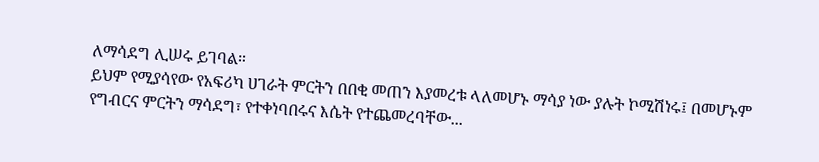ለማሳደግ ሊሠሩ ይገባል።
ይህም የሚያሳየው የአፍሪካ ሀገራት ምርትን በበቂ መጠን እያመረቱ ላለመሆኑ ማሳያ ነው ያሉት ኮሚሽነሩ፤ በመሆኑም የግብርና ምርትን ማሳደግ፣ የተቀነባበሩና እሴት የተጨመረባቸው...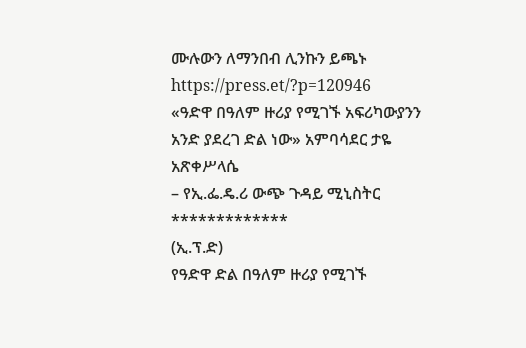ሙሉውን ለማንበብ ሊንኩን ይጫኑ
https://press.et/?p=120946
«ዓድዋ በዓለም ዙሪያ የሚገኙ አፍሪካውያንን አንድ ያደረገ ድል ነው» አምባሳደር ታዬ አጽቀሥላሴ
– የኢ.ፌ.ዴ.ሪ ውጭ ጉዳይ ሚኒስትር
*************
(ኢ.ፕ.ድ)
የዓድዋ ድል በዓለም ዙሪያ የሚገኙ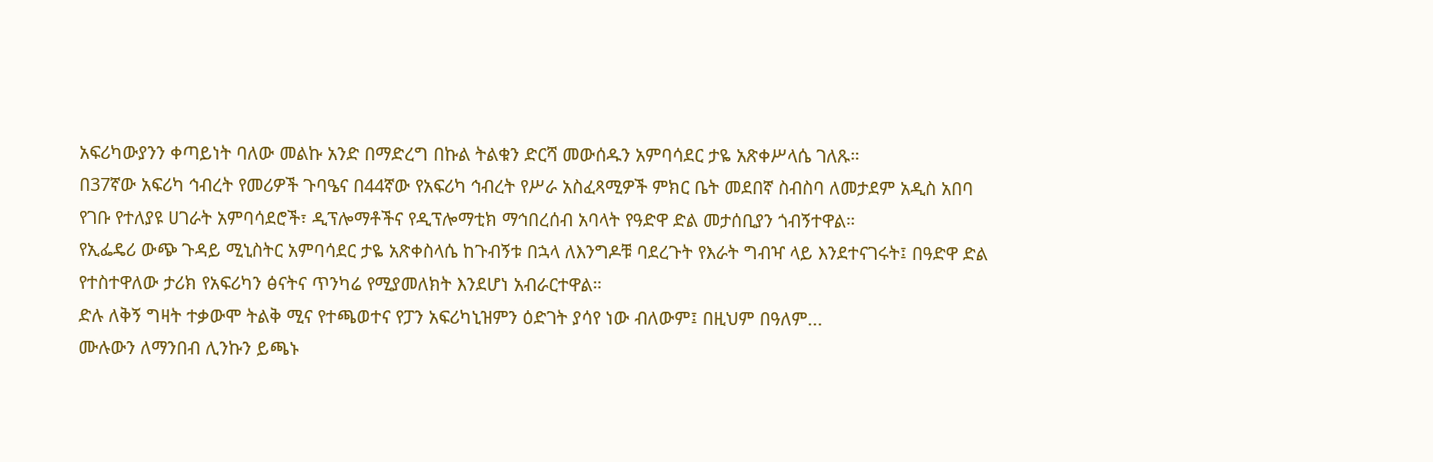አፍሪካውያንን ቀጣይነት ባለው መልኩ አንድ በማድረግ በኩል ትልቁን ድርሻ መውሰዱን አምባሳደር ታዬ አጽቀሥላሴ ገለጹ።
በ37ኛው አፍሪካ ኅብረት የመሪዎች ጉባዔና በ44ኛው የአፍሪካ ኅብረት የሥራ አስፈጻሚዎች ምክር ቤት መደበኛ ስብስባ ለመታደም አዲስ አበባ የገቡ የተለያዩ ሀገራት አምባሳደሮች፣ ዲፕሎማቶችና የዲፕሎማቲክ ማኅበረሰብ አባላት የዓድዋ ድል መታሰቢያን ጎብኝተዋል።
የኢፌዴሪ ውጭ ጉዳይ ሚኒስትር አምባሳደር ታዬ አጽቀስላሴ ከጉብኝቱ በኋላ ለእንግዶቹ ባደረጉት የእራት ግብዣ ላይ እንደተናገሩት፤ በዓድዋ ድል የተስተዋለው ታሪክ የአፍሪካን ፅናትና ጥንካሬ የሚያመለክት እንደሆነ አብራርተዋል።
ድሉ ለቅኝ ግዛት ተቃውሞ ትልቅ ሚና የተጫወተና የፓን አፍሪካኒዝምን ዕድገት ያሳየ ነው ብለውም፤ በዚህም በዓለም...
ሙሉውን ለማንበብ ሊንኩን ይጫኑ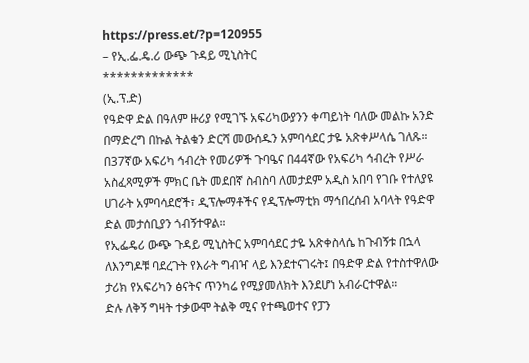https://press.et/?p=120955
– የኢ.ፌ.ዴ.ሪ ውጭ ጉዳይ ሚኒስትር
*************
(ኢ.ፕ.ድ)
የዓድዋ ድል በዓለም ዙሪያ የሚገኙ አፍሪካውያንን ቀጣይነት ባለው መልኩ አንድ በማድረግ በኩል ትልቁን ድርሻ መውሰዱን አምባሳደር ታዬ አጽቀሥላሴ ገለጹ።
በ37ኛው አፍሪካ ኅብረት የመሪዎች ጉባዔና በ44ኛው የአፍሪካ ኅብረት የሥራ አስፈጻሚዎች ምክር ቤት መደበኛ ስብስባ ለመታደም አዲስ አበባ የገቡ የተለያዩ ሀገራት አምባሳደሮች፣ ዲፕሎማቶችና የዲፕሎማቲክ ማኅበረሰብ አባላት የዓድዋ ድል መታሰቢያን ጎብኝተዋል።
የኢፌዴሪ ውጭ ጉዳይ ሚኒስትር አምባሳደር ታዬ አጽቀስላሴ ከጉብኝቱ በኋላ ለእንግዶቹ ባደረጉት የእራት ግብዣ ላይ እንደተናገሩት፤ በዓድዋ ድል የተስተዋለው ታሪክ የአፍሪካን ፅናትና ጥንካሬ የሚያመለክት እንደሆነ አብራርተዋል።
ድሉ ለቅኝ ግዛት ተቃውሞ ትልቅ ሚና የተጫወተና የፓን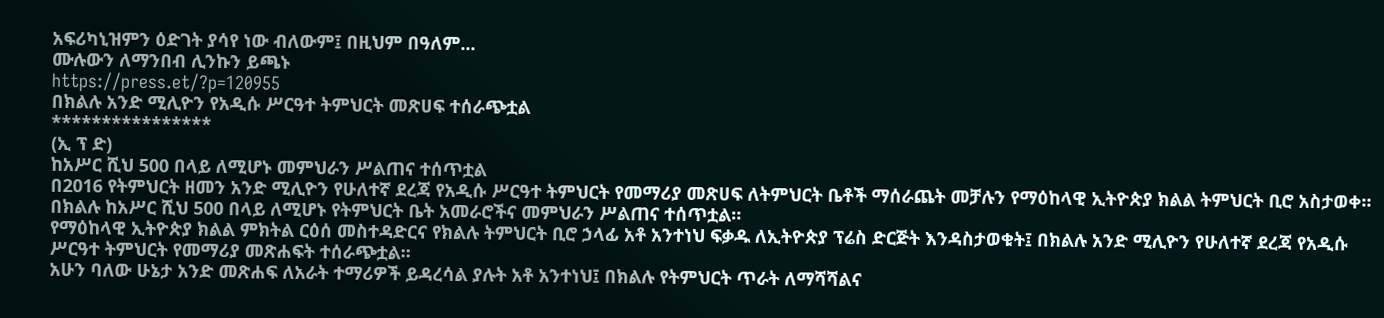አፍሪካኒዝምን ዕድገት ያሳየ ነው ብለውም፤ በዚህም በዓለም...
ሙሉውን ለማንበብ ሊንኩን ይጫኑ
https://press.et/?p=120955
በክልሉ አንድ ሚሊዮን የአዲሱ ሥርዓተ ትምህርት መጽሀፍ ተሰራጭቷል
****************
(ኢ ፕ ድ)
ከአሥር ሺህ 500 በላይ ለሚሆኑ መምህራን ሥልጠና ተሰጥቷል
በ2016 የትምህርት ዘመን አንድ ሚሊዮን የሁለተኛ ደረጃ የአዲሱ ሥርዓተ ትምህርት የመማሪያ መጽሀፍ ለትምህርት ቤቶች ማሰራጨት መቻሉን የማዕከላዊ ኢትዮጵያ ክልል ትምህርት ቢሮ አስታወቀ።
በክልሉ ከአሥር ሺህ 500 በላይ ለሚሆኑ የትምህርት ቤት አመራሮችና መምህራን ሥልጠና ተሰጥቷል።
የማዕከላዊ ኢትዮጵያ ክልል ምክትል ርዕሰ መስተዳድርና የክልሉ ትምህርት ቢሮ ኃላፊ አቶ አንተነህ ፍቃዱ ለኢትዮጵያ ፕሬስ ድርጅት እንዳስታወቁት፤ በክልሉ አንድ ሚሊዮን የሁለተኛ ደረጃ የአዲሱ ሥርዓተ ትምህርት የመማሪያ መጽሐፍት ተሰራጭቷል።
አሁን ባለው ሁኔታ አንድ መጽሐፍ ለአራት ተማሪዎች ይዳረሳል ያሉት አቶ አንተነህ፤ በክልሉ የትምህርት ጥራት ለማሻሻልና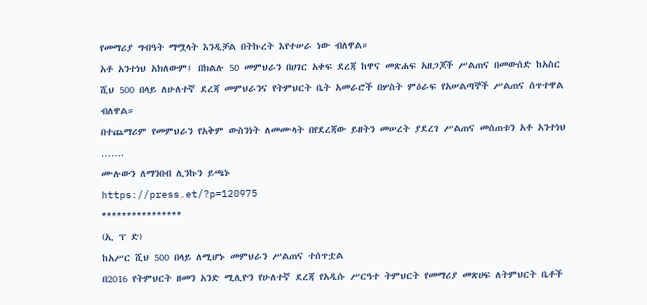የመማሪያ ግብዓት ማሟላት እንዲቻል በትኩረት እየተሠራ ነው ብለዋል።
አቶ አንተነህ አክለውም፤ በክልሉ 50 መምህራን በሀገር አቀፍ ደረጃ ከዋና መጽሐፍ አዘጋጆች ሥልጠና በመውሰድ ከአስር ሺህ 500 በላይ ለሁለተኛ ደረጃ መምህራንና የትምህርት ቤት አመራሮች በሦስት ምዕራፍ የአሠልጣኞች ሥልጠና ሰጥተዋል ብለዋል።
በተጨማሪም የመምህራን የአቅም ውስንነት ለመሙላት በየደረጃው ይዘትን መሠረት ያደረገ ሥልጠና መሰጠቱን አቶ አንተነህ …….
ሙሉውን ለማንበብ ሊንኩን ይጫኑ
https://press.et/?p=120975
****************
(ኢ ፕ ድ)
ከአሥር ሺህ 500 በላይ ለሚሆኑ መምህራን ሥልጠና ተሰጥቷል
በ2016 የትምህርት ዘመን አንድ ሚሊዮን የሁለተኛ ደረጃ የአዲሱ ሥርዓተ ትምህርት የመማሪያ መጽሀፍ ለትምህርት ቤቶች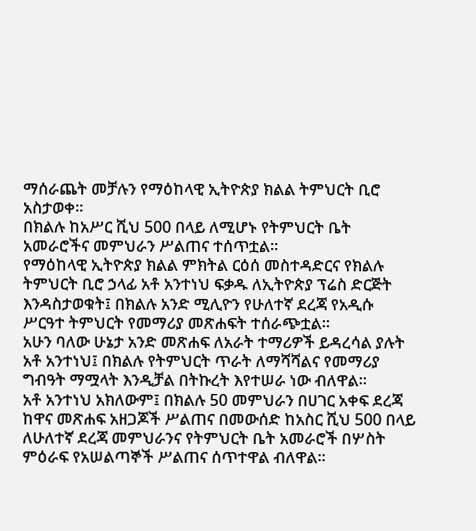ማሰራጨት መቻሉን የማዕከላዊ ኢትዮጵያ ክልል ትምህርት ቢሮ አስታወቀ።
በክልሉ ከአሥር ሺህ 500 በላይ ለሚሆኑ የትምህርት ቤት አመራሮችና መምህራን ሥልጠና ተሰጥቷል።
የማዕከላዊ ኢትዮጵያ ክልል ምክትል ርዕሰ መስተዳድርና የክልሉ ትምህርት ቢሮ ኃላፊ አቶ አንተነህ ፍቃዱ ለኢትዮጵያ ፕሬስ ድርጅት እንዳስታወቁት፤ በክልሉ አንድ ሚሊዮን የሁለተኛ ደረጃ የአዲሱ ሥርዓተ ትምህርት የመማሪያ መጽሐፍት ተሰራጭቷል።
አሁን ባለው ሁኔታ አንድ መጽሐፍ ለአራት ተማሪዎች ይዳረሳል ያሉት አቶ አንተነህ፤ በክልሉ የትምህርት ጥራት ለማሻሻልና የመማሪያ ግብዓት ማሟላት እንዲቻል በትኩረት እየተሠራ ነው ብለዋል።
አቶ አንተነህ አክለውም፤ በክልሉ 50 መምህራን በሀገር አቀፍ ደረጃ ከዋና መጽሐፍ አዘጋጆች ሥልጠና በመውሰድ ከአስር ሺህ 500 በላይ ለሁለተኛ ደረጃ መምህራንና የትምህርት ቤት አመራሮች በሦስት ምዕራፍ የአሠልጣኞች ሥልጠና ሰጥተዋል ብለዋል።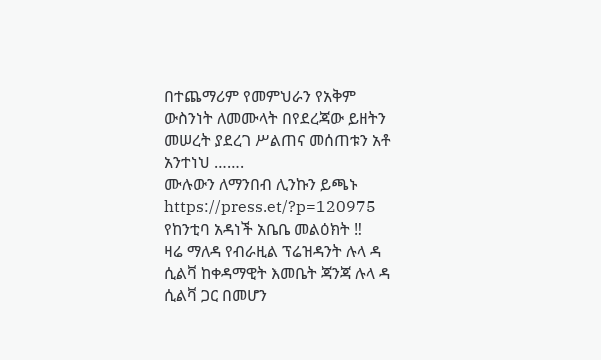በተጨማሪም የመምህራን የአቅም ውስንነት ለመሙላት በየደረጃው ይዘትን መሠረት ያደረገ ሥልጠና መሰጠቱን አቶ አንተነህ …….
ሙሉውን ለማንበብ ሊንኩን ይጫኑ
https://press.et/?p=120975
የከንቲባ አዳነች አቤቤ መልዕክት ‼
ዛሬ ማለዳ የብራዚል ፕሬዝዳንት ሉላ ዳ ሲልቫ ከቀዳማዊት እመቤት ጃንጃ ሉላ ዳ ሲልቫ ጋር በመሆን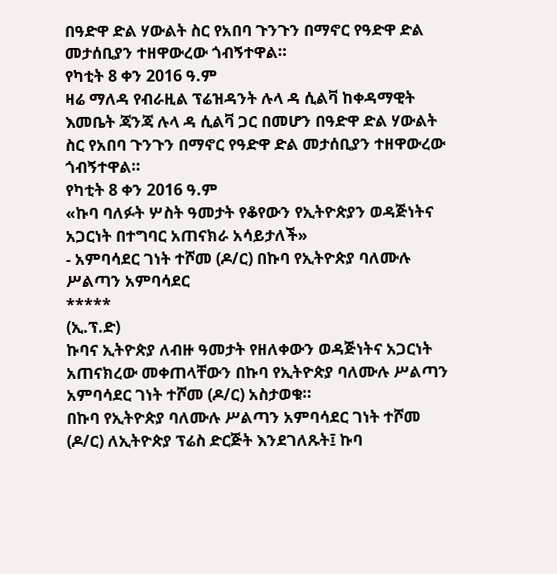በዓድዋ ድል ሃውልት ስር የአበባ ጉንጉን በማኖር የዓድዋ ድል መታሰቢያን ተዘዋውረው ጎብኝተዋል።
የካቲት 8 ቀን 2016 ዓ.ም
ዛሬ ማለዳ የብራዚል ፕሬዝዳንት ሉላ ዳ ሲልቫ ከቀዳማዊት እመቤት ጃንጃ ሉላ ዳ ሲልቫ ጋር በመሆን በዓድዋ ድል ሃውልት ስር የአበባ ጉንጉን በማኖር የዓድዋ ድል መታሰቢያን ተዘዋውረው ጎብኝተዋል።
የካቲት 8 ቀን 2016 ዓ.ም
«ኩባ ባለፉት ሦስት ዓመታት የቆየውን የኢትዮጵያን ወዳጅነትና አጋርነት በተግባር አጠናክራ አሳይታለች»
- አምባሳደር ገነት ተሾመ (ዶ/ር) በኩባ የኢትዮጵያ ባለሙሉ ሥልጣን አምባሳደር
*****
(ኢ.ፕ.ድ)
ኩባና ኢትዮጵያ ለብዙ ዓመታት የዘለቀውን ወዳጅነትና አጋርነት አጠናክረው መቀጠላቸውን በኩባ የኢትዮጵያ ባለሙሉ ሥልጣን አምባሳደር ገነት ተሾመ (ዶ/ር) አስታወቁ።
በኩባ የኢትዮጵያ ባለሙሉ ሥልጣን አምባሳደር ገነት ተሾመ (ዶ/ር) ለኢትዮጵያ ፕሬስ ድርጅት እንደገለጹት፤ ኩባ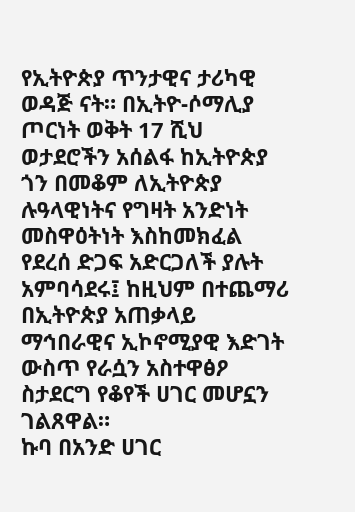የኢትዮጵያ ጥንታዊና ታሪካዊ ወዳጅ ናት። በኢትዮ-ሶማሊያ ጦርነት ወቅት 17 ሺህ ወታደሮችን አሰልፋ ከኢትዮጵያ ጎን በመቆም ለኢትዮጵያ ሉዓላዊነትና የግዛት አንድነት መስዋዕትነት እስከመክፈል የደረሰ ድጋፍ አድርጋለች ያሉት አምባሳደሩ፤ ከዚህም በተጨማሪ በኢትዮጵያ አጠቃላይ ማኅበራዊና ኢኮኖሚያዊ እድገት ውስጥ የራሷን አስተዋፅዖ ስታደርግ የቆየች ሀገር መሆኗን ገልጸዋል።
ኩባ በአንድ ሀገር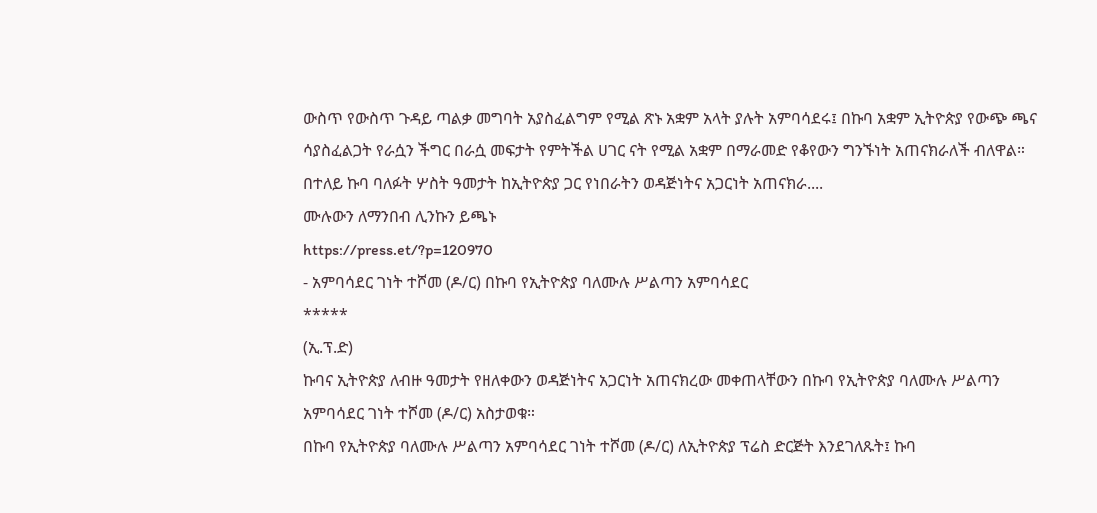ውስጥ የውስጥ ጉዳይ ጣልቃ መግባት አያስፈልግም የሚል ጽኑ አቋም አላት ያሉት አምባሳደሩ፤ በኩባ አቋም ኢትዮጵያ የውጭ ጫና ሳያስፈልጋት የራሷን ችግር በራሷ መፍታት የምትችል ሀገር ናት የሚል አቋም በማራመድ የቆየውን ግንኙነት አጠናክራለች ብለዋል። በተለይ ኩባ ባለፉት ሦስት ዓመታት ከኢትዮጵያ ጋር የነበራትን ወዳጅነትና አጋርነት አጠናክራ....
ሙሉውን ለማንበብ ሊንኩን ይጫኑ
https://press.et/?p=120970
- አምባሳደር ገነት ተሾመ (ዶ/ር) በኩባ የኢትዮጵያ ባለሙሉ ሥልጣን አምባሳደር
*****
(ኢ.ፕ.ድ)
ኩባና ኢትዮጵያ ለብዙ ዓመታት የዘለቀውን ወዳጅነትና አጋርነት አጠናክረው መቀጠላቸውን በኩባ የኢትዮጵያ ባለሙሉ ሥልጣን አምባሳደር ገነት ተሾመ (ዶ/ር) አስታወቁ።
በኩባ የኢትዮጵያ ባለሙሉ ሥልጣን አምባሳደር ገነት ተሾመ (ዶ/ር) ለኢትዮጵያ ፕሬስ ድርጅት እንደገለጹት፤ ኩባ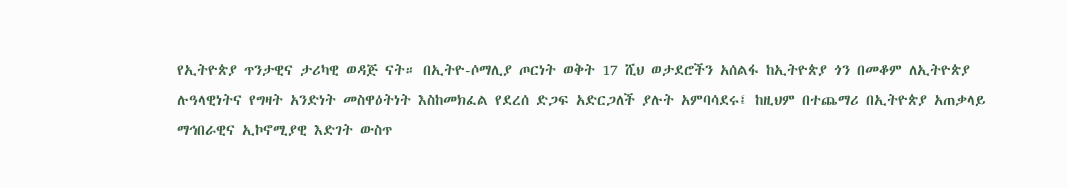የኢትዮጵያ ጥንታዊና ታሪካዊ ወዳጅ ናት። በኢትዮ-ሶማሊያ ጦርነት ወቅት 17 ሺህ ወታደሮችን አሰልፋ ከኢትዮጵያ ጎን በመቆም ለኢትዮጵያ ሉዓላዊነትና የግዛት አንድነት መስዋዕትነት እስከመክፈል የደረሰ ድጋፍ አድርጋለች ያሉት አምባሳደሩ፤ ከዚህም በተጨማሪ በኢትዮጵያ አጠቃላይ ማኅበራዊና ኢኮኖሚያዊ እድገት ውስጥ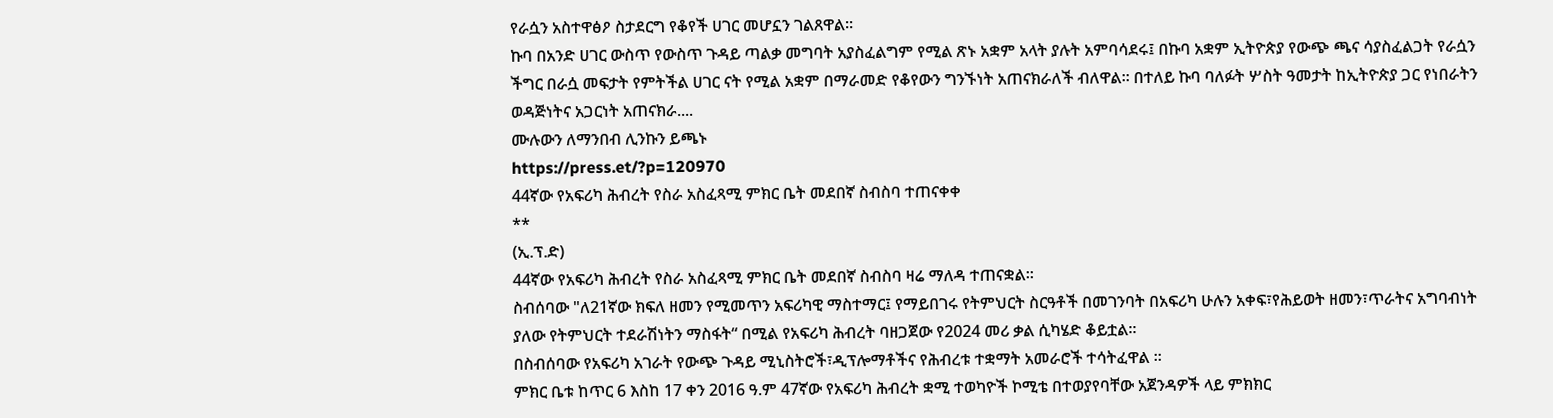የራሷን አስተዋፅዖ ስታደርግ የቆየች ሀገር መሆኗን ገልጸዋል።
ኩባ በአንድ ሀገር ውስጥ የውስጥ ጉዳይ ጣልቃ መግባት አያስፈልግም የሚል ጽኑ አቋም አላት ያሉት አምባሳደሩ፤ በኩባ አቋም ኢትዮጵያ የውጭ ጫና ሳያስፈልጋት የራሷን ችግር በራሷ መፍታት የምትችል ሀገር ናት የሚል አቋም በማራመድ የቆየውን ግንኙነት አጠናክራለች ብለዋል። በተለይ ኩባ ባለፉት ሦስት ዓመታት ከኢትዮጵያ ጋር የነበራትን ወዳጅነትና አጋርነት አጠናክራ....
ሙሉውን ለማንበብ ሊንኩን ይጫኑ
https://press.et/?p=120970
44ኛው የአፍሪካ ሕብረት የስራ አስፈጻሚ ምክር ቤት መደበኛ ስብስባ ተጠናቀቀ
**
(ኢ.ፕ.ድ)
44ኛው የአፍሪካ ሕብረት የስራ አስፈጻሚ ምክር ቤት መደበኛ ስብስባ ዛሬ ማለዳ ተጠናቋል።
ስብሰባው "ለ21ኛው ክፍለ ዘመን የሚመጥን አፍሪካዊ ማስተማር፤ የማይበገሩ የትምህርት ስርዓቶች በመገንባት በአፍሪካ ሁሉን አቀፍ፣የሕይወት ዘመን፣ጥራትና አግባብነት ያለው የትምህርት ተደራሽነትን ማስፋት“ በሚል የአፍሪካ ሕብረት ባዘጋጀው የ2024 መሪ ቃል ሲካሄድ ቆይቷል።
በስብሰባው የአፍሪካ አገራት የውጭ ጉዳይ ሚኒስትሮች፣ዲፕሎማቶችና የሕብረቱ ተቋማት አመራሮች ተሳትፈዋል ።
ምክር ቤቱ ከጥር 6 እስከ 17 ቀን 2016 ዓ.ም 47ኛው የአፍሪካ ሕብረት ቋሚ ተወካዮች ኮሚቴ በተወያየባቸው አጀንዳዎች ላይ ምክክር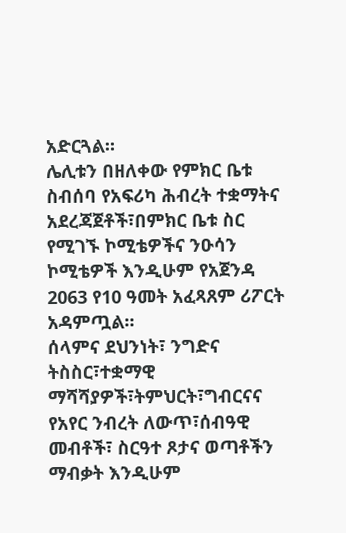አድርጓል።
ሌሊቱን በዘለቀው የምክር ቤቱ ስብሰባ የአፍሪካ ሕብረት ተቋማትና አደረጃጀቶች፣በምክር ቤቱ ስር የሚገኙ ኮሚቴዎችና ንዑሳን ኮሚቴዎች እንዲሁም የአጀንዳ 2063 የ10 ዓመት አፈጻጸም ሪፖርት አዳምጧል።
ሰላምና ደህንነት፣ ንግድና ትስስር፣ተቋማዊ ማሻሻያዎች፣ትምህርት፣ግብርናና የአየር ንብረት ለውጥ፣ሰብዓዊ መብቶች፣ ስርዓተ ጾታና ወጣቶችን ማብቃት እንዲሁም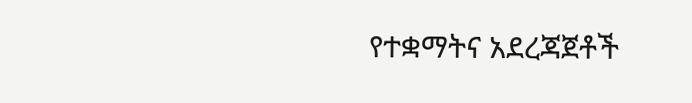የተቋማትና አደረጃጀቶች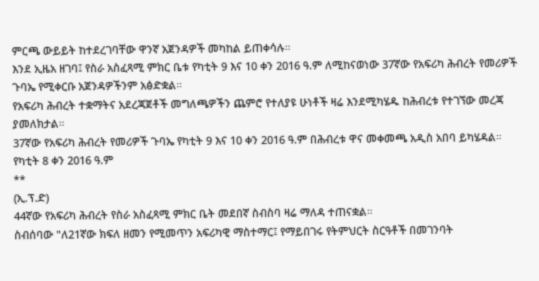ምርጫ ውይይት ከተደረገባቸው ዋንኛ አጀንዳዎች መካከል ይጠቀሳሉ።
እንደ ኢዜአ ዘገባ፤ የስራ አስፈጻሚ ምክር ቤቱ የካቲት 9 እና 10 ቀን 2016 ዓ.ም ለሚከናወነው 37ኛው የአፍሪካ ሕብረት የመሪዎች ጉባኤ የሚቀርቡ አጀንዳዎችንም አፅድቋል።
የአፍሪካ ሕብረት ተቋማትና አደረጃጀቶች መግለጫዎችን ጨምሮ የተለያዩ ሁነቶች ዛሬ እንደሚካሄዱ ከሕብረቱ የተገኘው መረጃ ያመለክታል።
37ኛው የአፍሪካ ሕብረት የመሪዎች ጉባኤ የካቲት 9 እና 10 ቀን 2016 ዓ.ም በሕብረቱ ዋና መቀመጫ አዲስ አበባ ይካሄዳል።
የካቲት 8 ቀን 2016 ዓ.ም
**
(ኢ.ፕ.ድ)
44ኛው የአፍሪካ ሕብረት የስራ አስፈጻሚ ምክር ቤት መደበኛ ስብስባ ዛሬ ማለዳ ተጠናቋል።
ስብሰባው "ለ21ኛው ክፍለ ዘመን የሚመጥን አፍሪካዊ ማስተማር፤ የማይበገሩ የትምህርት ስርዓቶች በመገንባት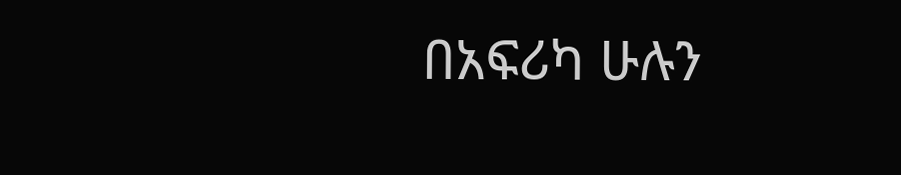በአፍሪካ ሁሉን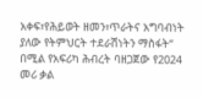አቀፍ፣የሕይወት ዘመን፣ጥራትና አግባብነት ያለው የትምህርት ተደራሽነትን ማስፋት“ በሚል የአፍሪካ ሕብረት ባዘጋጀው የ2024 መሪ ቃል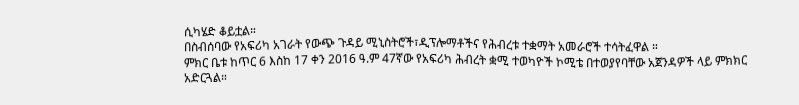ሲካሄድ ቆይቷል።
በስብሰባው የአፍሪካ አገራት የውጭ ጉዳይ ሚኒስትሮች፣ዲፕሎማቶችና የሕብረቱ ተቋማት አመራሮች ተሳትፈዋል ።
ምክር ቤቱ ከጥር 6 እስከ 17 ቀን 2016 ዓ.ም 47ኛው የአፍሪካ ሕብረት ቋሚ ተወካዮች ኮሚቴ በተወያየባቸው አጀንዳዎች ላይ ምክክር አድርጓል።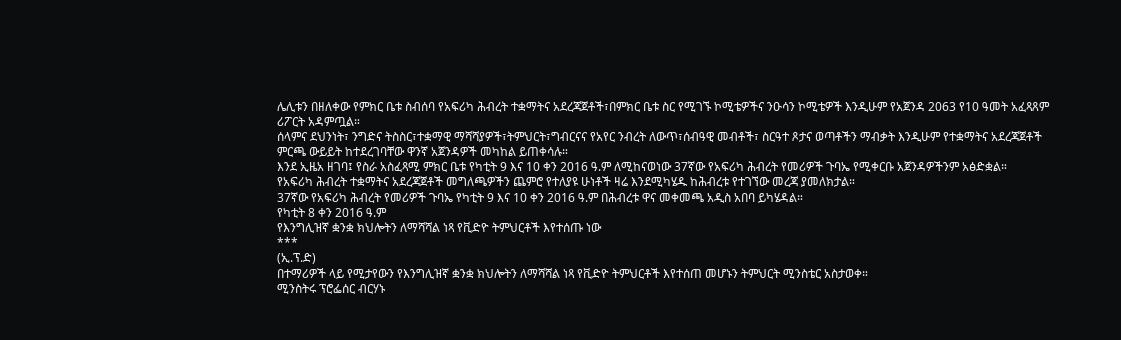ሌሊቱን በዘለቀው የምክር ቤቱ ስብሰባ የአፍሪካ ሕብረት ተቋማትና አደረጃጀቶች፣በምክር ቤቱ ስር የሚገኙ ኮሚቴዎችና ንዑሳን ኮሚቴዎች እንዲሁም የአጀንዳ 2063 የ10 ዓመት አፈጻጸም ሪፖርት አዳምጧል።
ሰላምና ደህንነት፣ ንግድና ትስስር፣ተቋማዊ ማሻሻያዎች፣ትምህርት፣ግብርናና የአየር ንብረት ለውጥ፣ሰብዓዊ መብቶች፣ ስርዓተ ጾታና ወጣቶችን ማብቃት እንዲሁም የተቋማትና አደረጃጀቶች ምርጫ ውይይት ከተደረገባቸው ዋንኛ አጀንዳዎች መካከል ይጠቀሳሉ።
እንደ ኢዜአ ዘገባ፤ የስራ አስፈጻሚ ምክር ቤቱ የካቲት 9 እና 10 ቀን 2016 ዓ.ም ለሚከናወነው 37ኛው የአፍሪካ ሕብረት የመሪዎች ጉባኤ የሚቀርቡ አጀንዳዎችንም አፅድቋል።
የአፍሪካ ሕብረት ተቋማትና አደረጃጀቶች መግለጫዎችን ጨምሮ የተለያዩ ሁነቶች ዛሬ እንደሚካሄዱ ከሕብረቱ የተገኘው መረጃ ያመለክታል።
37ኛው የአፍሪካ ሕብረት የመሪዎች ጉባኤ የካቲት 9 እና 10 ቀን 2016 ዓ.ም በሕብረቱ ዋና መቀመጫ አዲስ አበባ ይካሄዳል።
የካቲት 8 ቀን 2016 ዓ.ም
የእንግሊዝኛ ቋንቋ ክህሎትን ለማሻሻል ነጻ የቪድዮ ትምህርቶች እየተሰጡ ነው
***
(ኢ.ፕ.ድ)
በተማሪዎች ላይ የሚታየውን የእንግሊዝኛ ቋንቋ ክህሎትን ለማሻሻል ነጻ የቪድዮ ትምህርቶች እየተሰጠ መሆኑን ትምህርት ሚንስቴር አስታወቀ።
ሚንስትሩ ፕሮፌሰር ብርሃኑ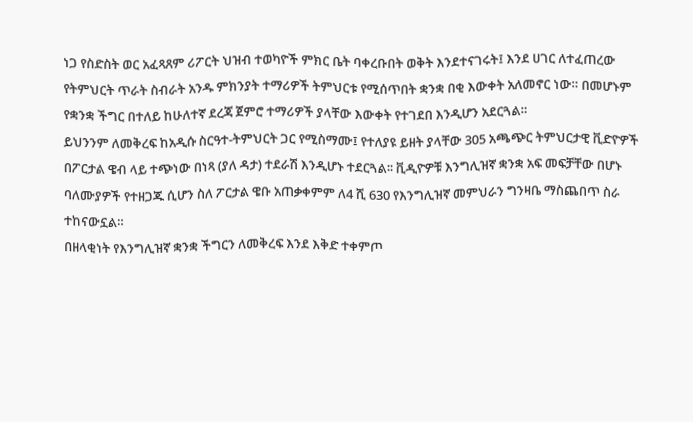ነጋ የስድስት ወር አፈጻጸም ሪፖርት ህዝብ ተወካዮች ምክር ቤት ባቀረቡበት ወቅት እንደተናገሩት፤ እንደ ሀገር ለተፈጠረው የትምህርት ጥራት ስብራት አንዱ ምክንያት ተማሪዎች ትምህርቱ የሚሰጥበት ቋንቋ በቂ እውቀት አለመኖር ነው። በመሆኑም የቋንቋ ችግር በተለይ ከሁለተኛ ደረጃ ጀምሮ ተማሪዎች ያላቸው እውቀት የተገደበ እንዲሆን አደርጓል።
ይህንንም ለመቅረፍ ከአዲሱ ስርዓተ-ትምህርት ጋር የሚስማሙ፤ የተለያዩ ይዘት ያላቸው 305 አጫጭር ትምህርታዊ ቪድዮዎች በፖርታል ዌብ ላይ ተጭነው በነጻ (ያለ ዳታ) ተደራሽ እንዲሆኑ ተደርጓል፡፡ ቪዲዮዎቹ እንግሊዝኛ ቋንቋ አፍ መፍቻቸው በሆኑ ባለሙያዎች የተዘጋጁ ሲሆን ስለ ፖርታል ዌቡ አጠቃቀምም ለ4 ሺ 630 የእንግሊዝኛ መምህራን ግንዛቤ ማስጨበጥ ስራ ተከናውኗል።
በዘላቂነት የእንግሊዝኛ ቋንቋ ችግርን ለመቅረፍ እንደ እቅድ ተቀምጦ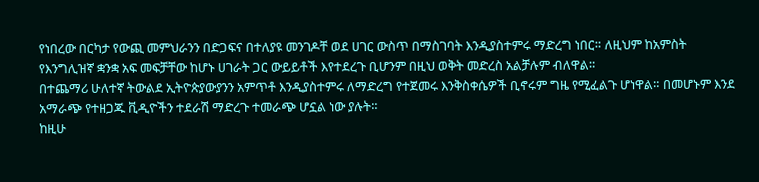የነበረው በርካታ የውጪ መምህራንን በድጋፍና በተለያዩ መንገዶቸ ወደ ሀገር ውስጥ በማስገባት እንዲያስተምሩ ማድረግ ነበር። ለዚህም ከአምስት የእንግሊዝኛ ቋንቋ አፍ መፍቻቸው ከሆኑ ሀገራት ጋር ውይይቶች እየተደረጉ ቢሆንም በዚህ ወቅት መድረስ አልቻሉም ብለዋል።
በተጨማሪ ሁለተኛ ትውልደ ኢትዮጵያውያንን አምጥቶ እንዲያስተምሩ ለማድረግ የተጀመሩ እንቅስቀሴዎች ቢኖሩም ግዜ የሚፈልጉ ሆነዋል። በመሆኑም እንደ አማራጭ የተዘጋጁ ቪዲዮችን ተደራሽ ማድረጉ ተመራጭ ሆኗል ነው ያሉት።
ከዚሁ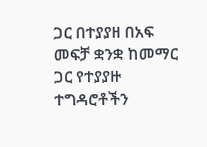ጋር በተያያዘ በአፍ መፍቻ ቋንቋ ከመማር ጋር የተያያዙ ተግዳሮቶችን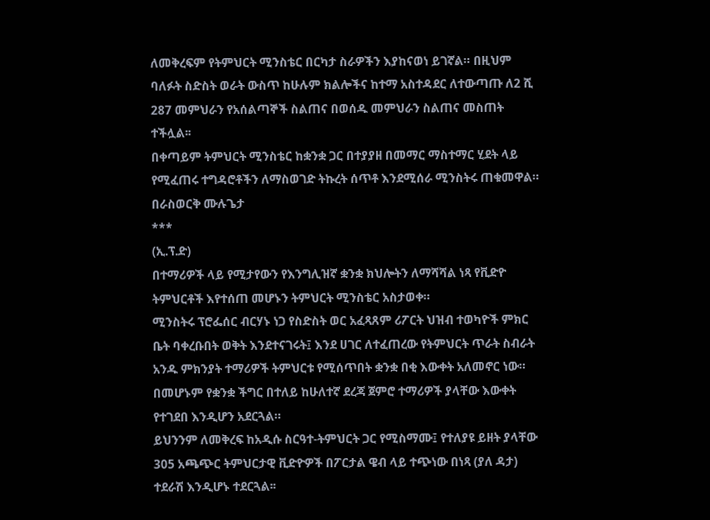ለመቅረፍም የትምህርት ሚንስቴር በርካታ ስራዎችን እያከናወነ ይገኛል። በዚህም ባለፉት ስድስት ወራት ውስጥ ከሁሉም ክልሎችና ከተማ አስተዳደር ለተውጣጡ ለ2 ሺ 287 መምህራን የአሰልጣኞች ስልጠና በወሰዱ መምህራን ስልጠና መስጠት ተችሏል፡፡
በቀጣይም ትምህርት ሚንስቴር ከቋንቋ ጋር በተያያዘ በመማር ማስተማር ሂደት ላይ የሚፈጠሩ ተግዳሮቶችን ለማስወገድ ትኩረት ሰጥቶ እንደሚሰራ ሚንስትሩ ጠቁመዋል።
በራስወርቅ ሙሉጌታ
***
(ኢ.ፕ.ድ)
በተማሪዎች ላይ የሚታየውን የእንግሊዝኛ ቋንቋ ክህሎትን ለማሻሻል ነጻ የቪድዮ ትምህርቶች እየተሰጠ መሆኑን ትምህርት ሚንስቴር አስታወቀ።
ሚንስትሩ ፕሮፌሰር ብርሃኑ ነጋ የስድስት ወር አፈጻጸም ሪፖርት ህዝብ ተወካዮች ምክር ቤት ባቀረቡበት ወቅት እንደተናገሩት፤ እንደ ሀገር ለተፈጠረው የትምህርት ጥራት ስብራት አንዱ ምክንያት ተማሪዎች ትምህርቱ የሚሰጥበት ቋንቋ በቂ እውቀት አለመኖር ነው። በመሆኑም የቋንቋ ችግር በተለይ ከሁለተኛ ደረጃ ጀምሮ ተማሪዎች ያላቸው እውቀት የተገደበ እንዲሆን አደርጓል።
ይህንንም ለመቅረፍ ከአዲሱ ስርዓተ-ትምህርት ጋር የሚስማሙ፤ የተለያዩ ይዘት ያላቸው 305 አጫጭር ትምህርታዊ ቪድዮዎች በፖርታል ዌብ ላይ ተጭነው በነጻ (ያለ ዳታ) ተደራሽ እንዲሆኑ ተደርጓል፡፡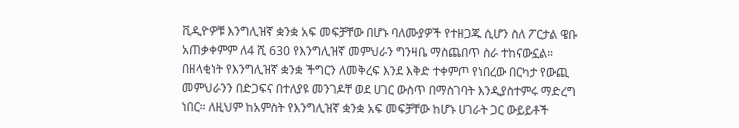ቪዲዮዎቹ እንግሊዝኛ ቋንቋ አፍ መፍቻቸው በሆኑ ባለሙያዎች የተዘጋጁ ሲሆን ስለ ፖርታል ዌቡ አጠቃቀምም ለ4 ሺ 630 የእንግሊዝኛ መምህራን ግንዛቤ ማስጨበጥ ስራ ተከናውኗል።
በዘላቂነት የእንግሊዝኛ ቋንቋ ችግርን ለመቅረፍ እንደ እቅድ ተቀምጦ የነበረው በርካታ የውጪ መምህራንን በድጋፍና በተለያዩ መንገዶቸ ወደ ሀገር ውስጥ በማስገባት እንዲያስተምሩ ማድረግ ነበር። ለዚህም ከአምስት የእንግሊዝኛ ቋንቋ አፍ መፍቻቸው ከሆኑ ሀገራት ጋር ውይይቶች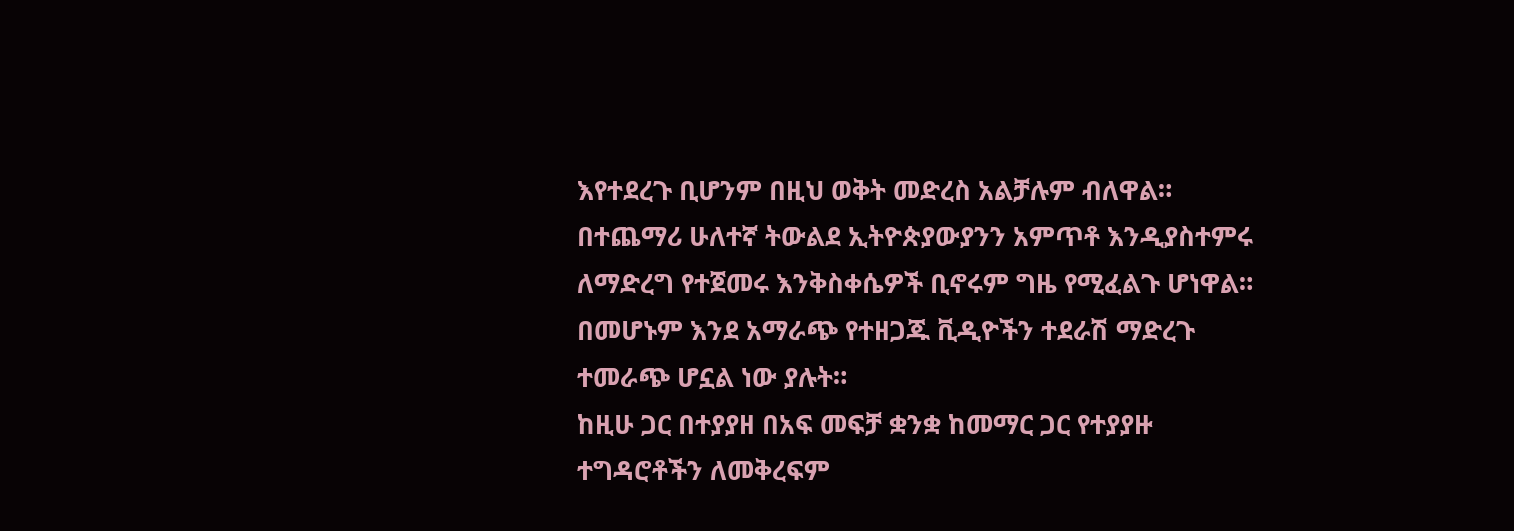እየተደረጉ ቢሆንም በዚህ ወቅት መድረስ አልቻሉም ብለዋል።
በተጨማሪ ሁለተኛ ትውልደ ኢትዮጵያውያንን አምጥቶ እንዲያስተምሩ ለማድረግ የተጀመሩ እንቅስቀሴዎች ቢኖሩም ግዜ የሚፈልጉ ሆነዋል። በመሆኑም እንደ አማራጭ የተዘጋጁ ቪዲዮችን ተደራሽ ማድረጉ ተመራጭ ሆኗል ነው ያሉት።
ከዚሁ ጋር በተያያዘ በአፍ መፍቻ ቋንቋ ከመማር ጋር የተያያዙ ተግዳሮቶችን ለመቅረፍም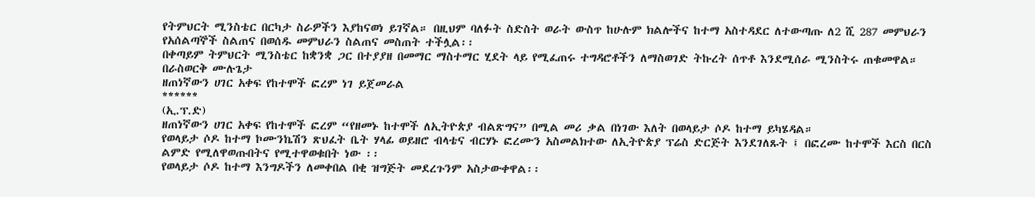የትምህርት ሚንስቴር በርካታ ስራዎችን እያከናወነ ይገኛል። በዚህም ባለፉት ስድስት ወራት ውስጥ ከሁሉም ክልሎችና ከተማ አስተዳደር ለተውጣጡ ለ2 ሺ 287 መምህራን የአሰልጣኞች ስልጠና በወሰዱ መምህራን ስልጠና መስጠት ተችሏል፡፡
በቀጣይም ትምህርት ሚንስቴር ከቋንቋ ጋር በተያያዘ በመማር ማስተማር ሂደት ላይ የሚፈጠሩ ተግዳሮቶችን ለማስወገድ ትኩረት ሰጥቶ እንደሚሰራ ሚንስትሩ ጠቁመዋል።
በራስወርቅ ሙሉጌታ
ዘጠነኛውን ሀገር አቀፍ የከተሞች ፎረም ነገ ይጀመራል
******
(ኢ.ፕ.ድ)
ዘጠነኛውን ሀገር አቀፍ የከተሞች ፎረም “የዘመኑ ከተሞች ለኢትዮጵያ ብልጽግና” በሚል መሪ ቃል በነገው እለት በወላይታ ሶዶ ከተማ ይካሄዳል።
የወላይታ ሶዶ ከተማ ኮሙንኬሽን ጽህፈት ቤት ሃላፊ ወይዘሮ ብላቴና ብርሃኑ ፎረሙን አስመልክተው ለኢትዮጵያ ፕሬስ ድርጅት እንደገለጹት ፤ በፎረሙ ከተሞች እርስ በርስ ልምድ የሚለዋወጡበትና የሚተዋወቁበት ነው ፡፡
የወላይታ ሶዶ ከተማ እንግዶችን ለመቀበል በቂ ዝግጅት መደረጉንም አስታውቀዋል፡፡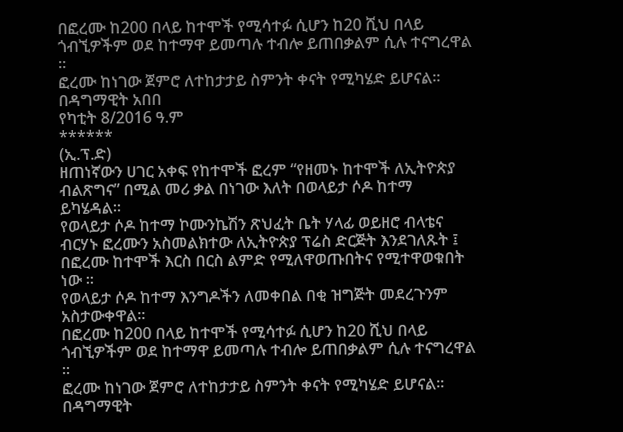በፎረሙ ከ200 በላይ ከተሞች የሚሳተፉ ሲሆን ከ20 ሺህ በላይ ጎብኚዎችም ወደ ከተማዋ ይመጣሉ ተብሎ ይጠበቃልም ሲሉ ተናግረዋል ፡፡
ፎረሙ ከነገው ጀምሮ ለተከታታይ ስምንት ቀናት የሚካሄድ ይሆናል፡፡
በዳግማዊት አበበ
የካቲት 8/2016 ዓ.ም
******
(ኢ.ፕ.ድ)
ዘጠነኛውን ሀገር አቀፍ የከተሞች ፎረም “የዘመኑ ከተሞች ለኢትዮጵያ ብልጽግና” በሚል መሪ ቃል በነገው እለት በወላይታ ሶዶ ከተማ ይካሄዳል።
የወላይታ ሶዶ ከተማ ኮሙንኬሽን ጽህፈት ቤት ሃላፊ ወይዘሮ ብላቴና ብርሃኑ ፎረሙን አስመልክተው ለኢትዮጵያ ፕሬስ ድርጅት እንደገለጹት ፤ በፎረሙ ከተሞች እርስ በርስ ልምድ የሚለዋወጡበትና የሚተዋወቁበት ነው ፡፡
የወላይታ ሶዶ ከተማ እንግዶችን ለመቀበል በቂ ዝግጅት መደረጉንም አስታውቀዋል፡፡
በፎረሙ ከ200 በላይ ከተሞች የሚሳተፉ ሲሆን ከ20 ሺህ በላይ ጎብኚዎችም ወደ ከተማዋ ይመጣሉ ተብሎ ይጠበቃልም ሲሉ ተናግረዋል ፡፡
ፎረሙ ከነገው ጀምሮ ለተከታታይ ስምንት ቀናት የሚካሄድ ይሆናል፡፡
በዳግማዊት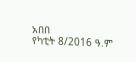አበበ
የካቲት 8/2016 ዓ.ም